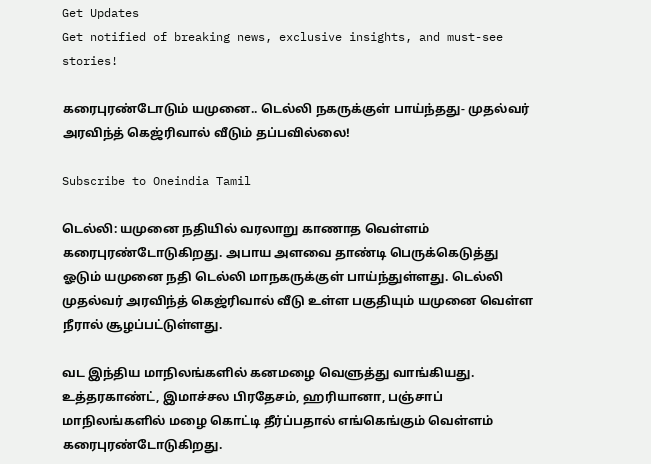Get Updates
Get notified of breaking news, exclusive insights, and must-see stories!

கரைபுரண்டோடும் யமுனை.. டெல்லி நகருக்குள் பாய்ந்தது- முதல்வர் அரவிந்த் கெஜ்ரிவால் வீடும் தப்பவில்லை!

Subscribe to Oneindia Tamil

டெல்லி: யமுனை நதியில் வரலாறு காணாத வெள்ளம் கரைபுரண்டோடுகிறது. அபாய அளவை தாண்டி பெருக்கெடுத்து ஓடும் யமுனை நதி டெல்லி மாநகருக்குள் பாய்ந்துள்ளது. டெல்லி முதல்வர் அரவிந்த் கெஜ்ரிவால் வீடு உள்ள பகுதியும் யமுனை வெள்ள நீரால் சூழப்பட்டுள்ளது.

வட இந்திய மாநிலங்களில் கனமழை வெளுத்து வாங்கியது. உத்தரகாண்ட், இமாச்சல பிரதேசம், ஹரியானா, பஞ்சாப் மாநிலங்களில் மழை கொட்டி தீர்ப்பதால் எங்கெங்கும் வெள்ளம் கரைபுரண்டோடுகிறது.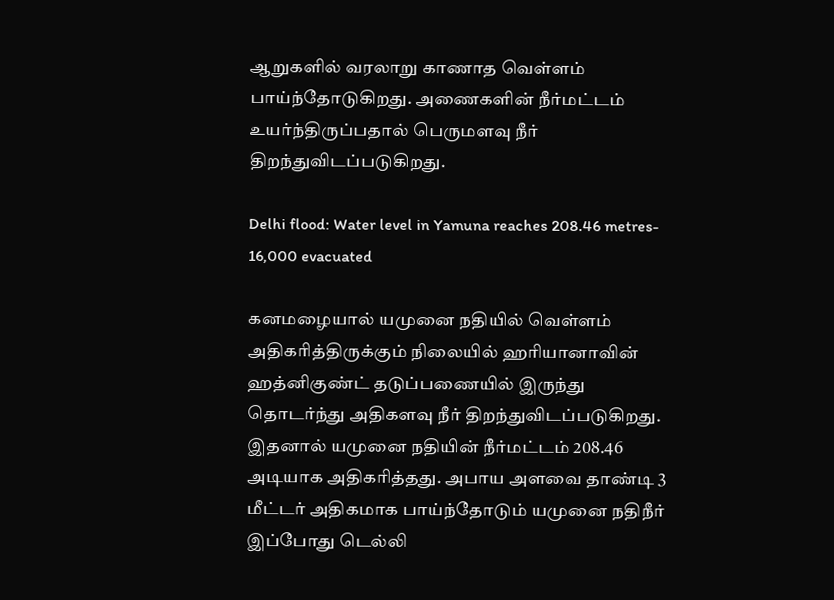ஆறுகளில் வரலாறு காணாத வெள்ளம் பாய்ந்தோடுகிறது. அணைகளின் நீர்மட்டம் உயர்ந்திருப்பதால் பெருமளவு நீர் திறந்துவிடப்படுகிறது.

Delhi flood: Water level in Yamuna reaches 208.46 metres- 16,000 evacuated

கனமழையால் யமுனை நதியில் வெள்ளம் அதிகரித்திருக்கும் நிலையில் ஹரியானாவின் ஹத்னிகுண்ட் தடுப்பணையில் இருந்து தொடர்ந்து அதிகளவு நீர் திறந்துவிடப்படுகிறது. இதனால் யமுனை நதியின் நீர்மட்டம் 208.46 அடியாக அதிகரித்தது. அபாய அளவை தாண்டி 3 மீட்டர் அதிகமாக பாய்ந்தோடும் யமுனை நதிநீர் இப்போது டெல்லி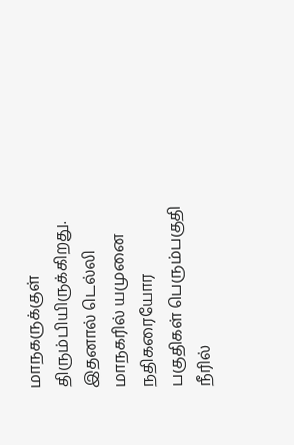மாநகருக்குள் திரும்பியிருக்கிறது. இதனால் டெல்லி மாநகரில் யமுனை நதிகரையோர பகுதிகள் பெரும்பகுதி நீரில்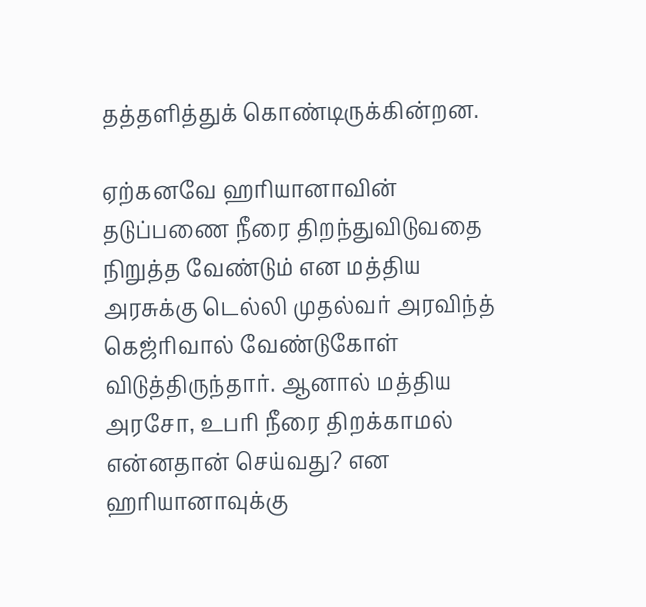தத்தளித்துக் கொண்டிருக்கின்றன.

ஏற்கனவே ஹரியானாவின் தடுப்பணை நீரை திறந்துவிடுவதை நிறுத்த வேண்டும் என மத்திய அரசுக்கு டெல்லி முதல்வர் அரவிந்த் கெஜ்ரிவால் வேண்டுகோள் விடுத்திருந்தார். ஆனால் மத்திய அரசோ, உபரி நீரை திறக்காமல் என்னதான் செய்வது? என ஹரியானாவுக்கு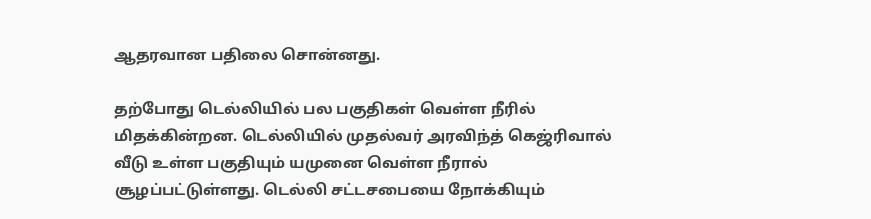ஆதரவான பதிலை சொன்னது.

தற்போது டெல்லியில் பல பகுதிகள் வெள்ள நீரில் மிதக்கின்றன. டெல்லியில் முதல்வர் அரவிந்த் கெஜ்ரிவால் வீடு உள்ள பகுதியும் யமுனை வெள்ள நீரால் சூழப்பட்டுள்ளது. டெல்லி சட்டசபையை நோக்கியும்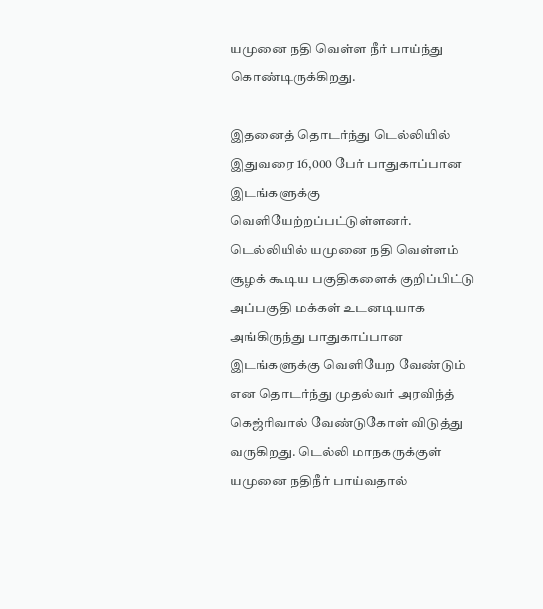யமுனை நதி வெள்ள நீர் பாய்ந்து கொண்டிருக்கிறது.

இதனைத் தொடர்ந்து டெல்லியில் இதுவரை 16,000 பேர் பாதுகாப்பான இடங்களுக்கு வெளியேற்றப்பட்டுள்ளனர். டெல்லியில் யமுனை நதி வெள்ளம் சூழக் கூடிய பகுதிகளைக் குறிப்பிட்டு அப்பகுதி மக்கள் உடனடியாக அங்கிருந்து பாதுகாப்பான இடங்களுக்கு வெளியேற வேண்டும் என தொடர்ந்து முதல்வர் அரவிந்த் கெஜ்ரிவால் வேண்டுகோள் விடுத்து வருகிறது. டெல்லி மாநகருக்குள் யமுனை நதிநீர் பாய்வதால்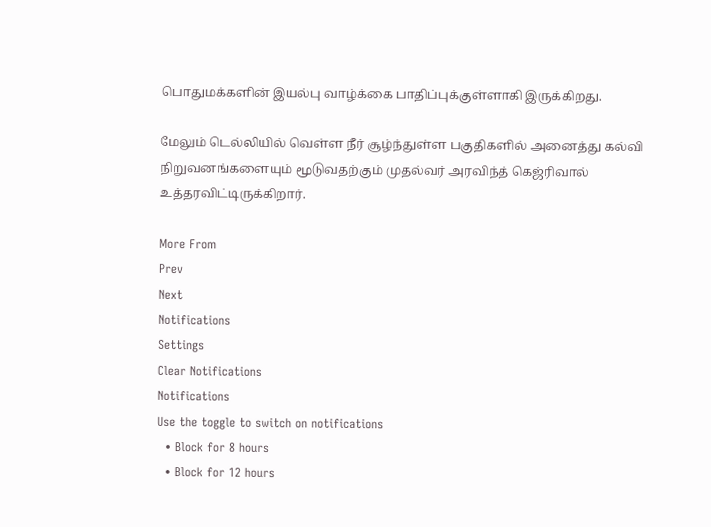பொதுமக்களின் இயல்பு வாழ்க்கை பாதிப்புக்குள்ளாகி இருக்கிறது.

மேலும் டெல்லியில் வெள்ள நீர் சூழ்ந்துள்ள பகுதிகளில் அனைத்து கல்வி நிறுவனங்களையும் மூடுவதற்கும் முதல்வர் அரவிந்த் கெஜ்ரிவால் உத்தரவிட்டிருக்கிறார்.

More From
Prev
Next
Notifications
Settings
Clear Notifications
Notifications
Use the toggle to switch on notifications
  • Block for 8 hours
  • Block for 12 hours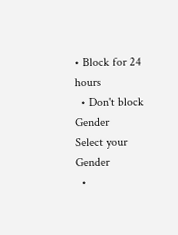• Block for 24 hours
  • Don't block
Gender
Select your Gender
  •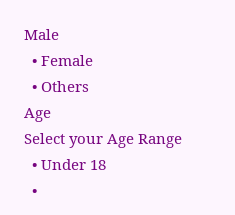Male
  • Female
  • Others
Age
Select your Age Range
  • Under 18
  •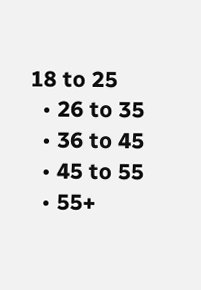18 to 25
  • 26 to 35
  • 36 to 45
  • 45 to 55
  • 55+